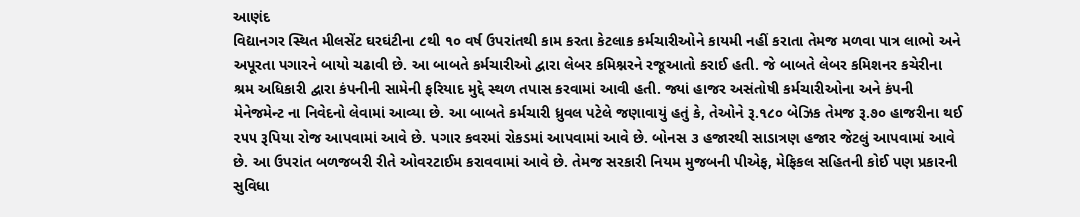આણંદ
વિદ્યાનગર સ્થિત મીલસેંટ ઘરઘંટીના ૮થી ૧૦ વર્ષ ઉપરાંતથી કામ કરતા કેટલાક કર્મચારીઓને કાયમી નહીં કરાતા તેમજ મળવા પાત્ર લાભો અને અપૂરતા પગારને બાયો ચઢાવી છે. આ બાબતે કર્મચારીઓ દ્વારા લેબર કમિશ્નરને રજૂઆતો કરાઈ હતી. જે બાબતે લેબર કમિશનર કચેરીના શ્રમ અધિકારી દ્વારા કંપનીની સામેની ફરિયાદ મુદ્દે સ્થળ તપાસ કરવામાં આવી હતી. જ્યાં હાજર અસંતોષી કર્મચારીઓના અને કંપની મેનેજમેન્ટ ના નિવેદનો લેવામાં આવ્યા છે. આ બાબતે કર્મચારી ધ્રુવલ પટેલે જણાવાયું હતું કે, તેઓને રૂ.૧૮૦ બેઝિક તેમજ રૂ.૭૦ હાજરીના થઈ ૨૫૫ રૂપિયા રોજ આપવામાં આવે છે. પગાર કવરમાં રોકડમાં આપવામાં આવે છે. બોનસ ૩ હજારથી સાડાત્રણ હજાર જેટલું આપવામાં આવે છે. આ ઉપરાંત બળજબરી રીતે ઓવરટાઈમ કરાવવામાં આવે છે. તેમજ સરકારી નિયમ મુજબની પીએફ, મેફિકલ સહિતની કોઈ પણ પ્રકારની સુવિધા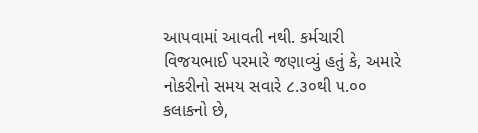આપવામાં આવતી નથી. કર્મચારી વિજયભાઈ પરમારે જણાવ્યું હતું કે, અમારે નોકરીનો સમય સવારે ૮.૩૦થી ૫.૦૦ કલાકનો છે,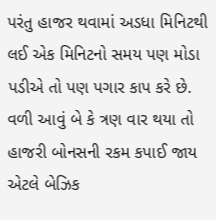પરંતુ હાજર થવામાં અડધા મિનિટથી લઈ એક મિનિટનો સમય પણ મોડા પડીએ તો પણ પગાર કાપ કરે છે. વળી આવું બે કે ત્રણ વાર થયા તો હાજરી બોનસની રકમ કપાઈ જાય એટલે બેઝિક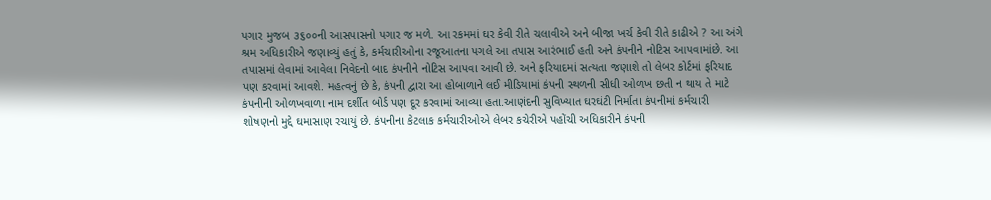પગાર મુજબ ૩૬૦૦ની આસપાસનો પગાર જ મળે. આ રકમમાં ઘર કેવી રીતે ચલાવીએ અને બીજા ખર્ચ કેવી રીતે કાઢીએ ? આ અંગે શ્રમ અધિકારીએ જણાવ્યું હતું કે, કર્મચારીઓના રજૂઆતના પગલે આ તપાસ આરંભાઈ હતી અને કંપનીને નોટિસ આપવામાંછે. આ તપાસમાં લેવામાં આવેલા નિવેદનો બાદ કંપનીને નોટિસ આપવા આવી છે. અને ફરિયાદમાં સત્યતા જણાશે તો લેબર કોર્ટમાં ફરિયાદ પણ કરવામાં આવશે. મહત્વનું છે કે, કંપની દ્વારા આ હોબાળાને લઈ મીડિયામાં કંપની સ્થળની સીધી ઓળખ છતી ન થાય તે માટે કંપનીની ઓળખવાળા નામ દર્શીત બોર્ડ પણ દૂર કરવામાં આવ્યા હતા.આણંદની સુવિખ્યાત ઘરઘંટી નિર્માતા કંપનીમાં કર્મચારી શોષણનો મુદ્દે ઘમાસાણ રચાયું છે. કંપનીના કેટલાક કર્મચારીઓએ લેબર કચેરીએ પહોંચી અધિકારીને કંપની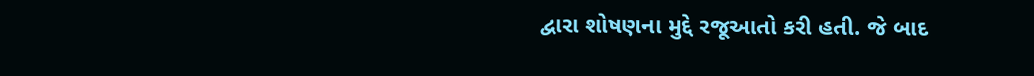દ્વારા શોષણના મુદ્દે રજૂઆતો કરી હતી. જે બાદ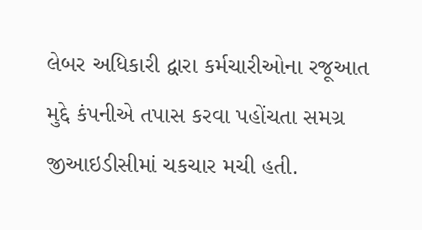લેબર અધિકારી દ્વારા કર્મચારીઓના રજૂઆત મુદ્દે કંપનીએ તપાસ કરવા પહોંચતા સમગ્ર જીઆઇડીસીમાં ચકચાર મચી હતી.